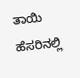ತಾಯಿ ಹೆಸರಿನಲ್ಲಿ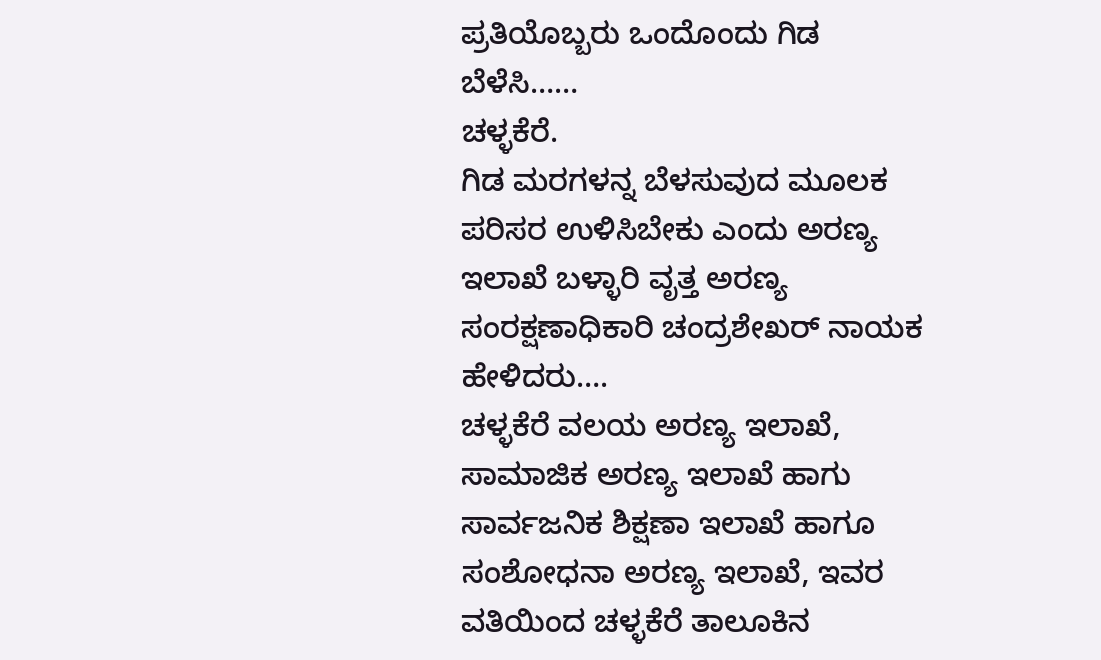ಪ್ರತಿಯೊಬ್ಬರು ಒಂದೊಂದು ಗಿಡ ಬೆಳೆಸಿ……
ಚಳ್ಳಕೆರೆ.
ಗಿಡ ಮರಗಳನ್ನ ಬೆಳಸುವುದ ಮೂಲಕ ಪರಿಸರ ಉಳಿಸಿಬೇಕು ಎಂದು ಅರಣ್ಯ ಇಲಾಖೆ ಬಳ್ಳಾರಿ ವೃತ್ತ ಅರಣ್ಯ ಸಂರಕ್ಷಣಾಧಿಕಾರಿ ಚಂದ್ರಶೇಖರ್ ನಾಯಕ ಹೇಳಿದರು….
ಚಳ್ಳಕೆರೆ ವಲಯ ಅರಣ್ಯ ಇಲಾಖೆ, ಸಾಮಾಜಿಕ ಅರಣ್ಯ ಇಲಾಖೆ ಹಾಗು ಸಾರ್ವಜನಿಕ ಶಿಕ್ಷಣಾ ಇಲಾಖೆ ಹಾಗೂ ಸಂಶೋಧನಾ ಅರಣ್ಯ ಇಲಾಖೆ, ಇವರ ವತಿಯಿಂದ ಚಳ್ಳಕೆರೆ ತಾಲೂಕಿನ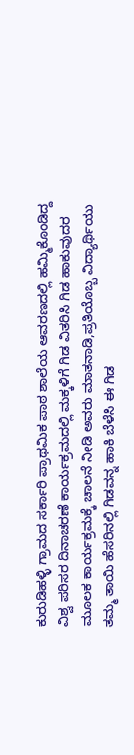ಕುರುಡಿಹಳ್ಳಿ ಗ್ರಾಮದ ಸರ್ಕಾರಿ ಪ್ರಾಥಮಿಕ ಪಾಠ ಶಾಲೆಯ ಆವರಣದಲ್ಲಿ ಹಮ್ಮಿಕೊಂಡಿದ್ದ ವಿಶ್ವ ಪರಿಸರ ದಿನಾಚರಣೆ ಕಾರ್ಯಕ್ರಮದಲ್ಲಿ ಮಕ್ಕಳಿಗೆ ಗಿಡ ವಿತರಿಸಿ ಗಿಡ ಹಾಕುವುದರ ಮೂಲಕ ಕಾರ್ಯಕ್ರಮಕ್ಕೆ ಚಾಲನೆ ನೀಡಿ ಅವರು ಮಾತನಾಡಿ,ಪ್ರತಿಯೊಬ್ಬ ವಿದ್ಯಾರ್ಥಿಯು ತಮ್ಮ ತಾಯಿ ಹೆಸರಿನಲ್ಲಿ ಗಿಡವನ್ನ ಹಾಕಿ ಬೆಳೆಸಿ ಈ ಗಿಡ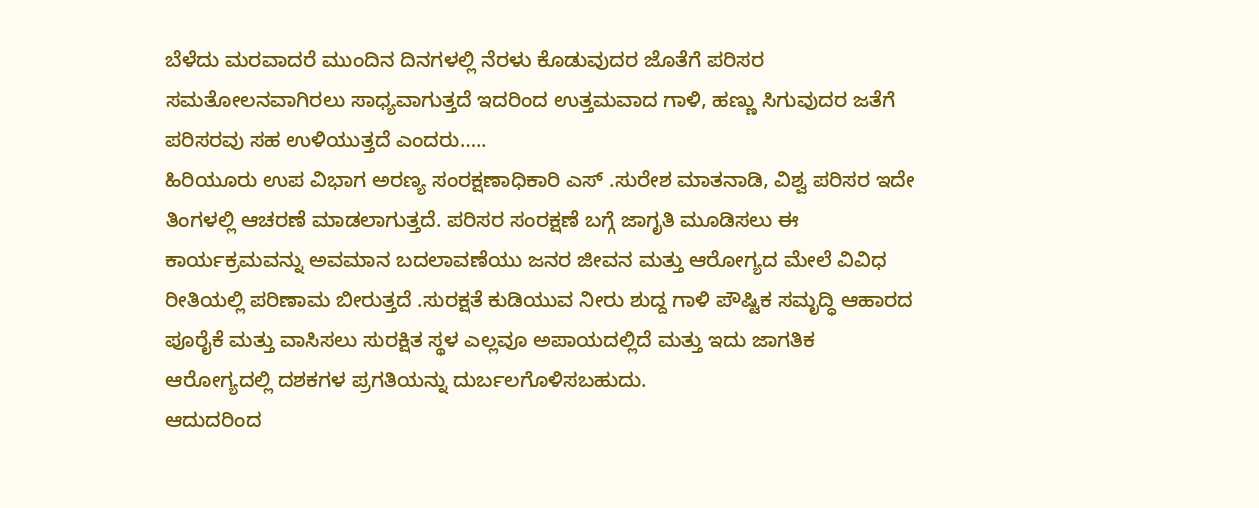ಬೆಳೆದು ಮರವಾದರೆ ಮುಂದಿನ ದಿನಗಳಲ್ಲಿ ನೆರಳು ಕೊಡುವುದರ ಜೊತೆಗೆ ಪರಿಸರ ಸಮತೋಲನವಾಗಿರಲು ಸಾಧ್ಯವಾಗುತ್ತದೆ ಇದರಿಂದ ಉತ್ತಮವಾದ ಗಾಳಿ, ಹಣ್ಣು ಸಿಗುವುದರ ಜತೆಗೆ ಪರಿಸರವು ಸಹ ಉಳಿಯುತ್ತದೆ ಎಂದರು…..
ಹಿರಿಯೂರು ಉಪ ವಿಭಾಗ ಅರಣ್ಯ ಸಂರಕ್ಷಣಾಧಿಕಾರಿ ಎಸ್ .ಸುರೇಶ ಮಾತನಾಡಿ, ವಿಶ್ವ ಪರಿಸರ ಇದೇ ತಿಂಗಳಲ್ಲಿ ಆಚರಣೆ ಮಾಡಲಾಗುತ್ತದೆ. ಪರಿಸರ ಸಂರಕ್ಷಣೆ ಬಗ್ಗೆ ಜಾಗೃತಿ ಮೂಡಿಸಲು ಈ ಕಾರ್ಯಕ್ರಮವನ್ನು ಅವಮಾನ ಬದಲಾವಣೆಯು ಜನರ ಜೀವನ ಮತ್ತು ಆರೋಗ್ಯದ ಮೇಲೆ ವಿವಿಧ ರೀತಿಯಲ್ಲಿ ಪರಿಣಾಮ ಬೀರುತ್ತದೆ .ಸುರಕ್ಷತೆ ಕುಡಿಯುವ ನೀರು ಶುದ್ದ ಗಾಳಿ ಪೌಷ್ಟಿಕ ಸಮೃದ್ಧಿ ಆಹಾರದ ಪೂರೈಕೆ ಮತ್ತು ವಾಸಿಸಲು ಸುರಕ್ಷಿತ ಸ್ಥಳ ಎಲ್ಲವೂ ಅಪಾಯದಲ್ಲಿದೆ ಮತ್ತು ಇದು ಜಾಗತಿಕ ಆರೋಗ್ಯದಲ್ಲಿ ದಶಕಗಳ ಪ್ರಗತಿಯನ್ನು ದುರ್ಬಲಗೊಳಿಸಬಹುದು.
ಆದುದರಿಂದ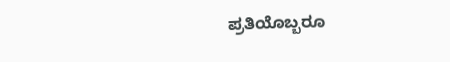ಪ್ರತಿಯೊಬ್ಬರೂ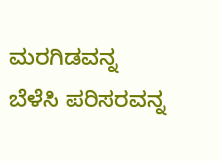ಮರಗಿಡವನ್ನ ಬೆಳೆಸಿ ಪರಿಸರವನ್ನ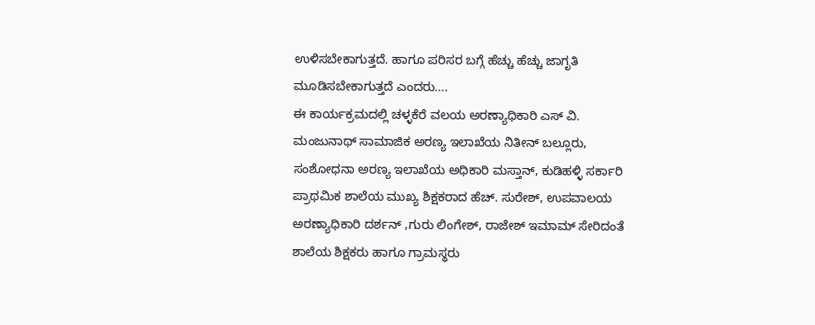ಉಳಿಸಬೇಕಾಗುತ್ತದೆ. ಹಾಗೂ ಪರಿಸರ ಬಗ್ಗೆ ಹೆಚ್ಚು ಹೆಚ್ಚು ಜಾಗೃತಿ ಮೂಡಿಸಬೇಕಾಗುತ್ತದೆ ಎಂದರು….
ಈ ಕಾರ್ಯಕ್ರಮದಲ್ಲಿ ಚಳ್ಳಕೆರೆ ವಲಯ ಅರಣ್ಯಾಧಿಕಾರಿ ಎಸ್ ವಿ. ಮಂಜುನಾಥ್ ಸಾಮಾಜಿಕ ಅರಣ್ಯ ಇಲಾಖೆಯ ನಿತೀನ್ ಬಲ್ಲೂರು, ಸಂಶೋಧನಾ ಅರಣ್ಯ ಇಲಾಖೆಯ ಅಧಿಕಾರಿ ಮಸ್ತಾನ್, ಕುಡಿಹಳ್ಳಿ ಸರ್ಕಾರಿ ಪ್ರಾಥಮಿಕ ಶಾಲೆಯ ಮುಖ್ಯ ಶಿಕ್ಷಕರಾದ ಹೆಚ್. ಸುರೇಶ್, ಉಪವಾಲಯ ಅರಣ್ಯಾಧಿಕಾರಿ ದರ್ಶನ್ ,ಗುರು ಲಿಂಗೇಶ್, ರಾಜೇಶ್ ಇಮಾಮ್ ಸೇರಿದಂತೆ ಶಾಲೆಯ ಶಿಕ್ಷಕರು ಹಾಗೂ ಗ್ರಾಮಸ್ಥರು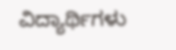ವಿದ್ಯಾರ್ಥಿಗಳು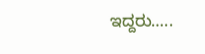ಇದ್ದರು…..